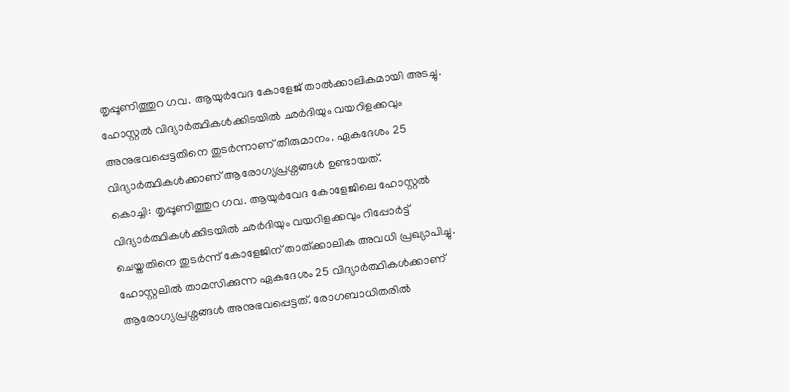തൃപ്പൂണിത്തുറ ഗവ. ആയുർവേദ കോളേജ് താൽക്കാലികമായി അടച്ചു. ഹോസ്റ്റൽ വിദ്യാർത്ഥികൾക്കിടയിൽ ഛർദിയും വയറിളക്കവും അനുഭവപ്പെട്ടതിനെ തുടർന്നാണ് തീരുമാനം. ഏകദേശം 25 വിദ്യാർത്ഥികൾക്കാണ് ആരോഗ്യപ്രശ്നങ്ങൾ ഉണ്ടായത്.
കൊച്ചി: തൃപ്പൂണിത്തുറ ഗവ. ആയുർവേദ കോളേജിലെ ഹോസ്റ്റൽ വിദ്യാർത്ഥികൾക്കിടയിൽ ഛർദിയും വയറിളക്കവും റിപ്പോർട്ട് ചെയ്തതിനെ തുടർന്ന് കോളേജിന് താത്ക്കാലിക അവധി പ്രഖ്യാപിച്ചു. ഹോസ്റ്റലിൽ താമസിക്കുന്ന ഏകദേശം 25 വിദ്യാർത്ഥികൾക്കാണ് ആരോഗ്യപ്രശ്നങ്ങൾ അനുഭവപ്പെട്ടത്. രോഗബാധിതരിൽ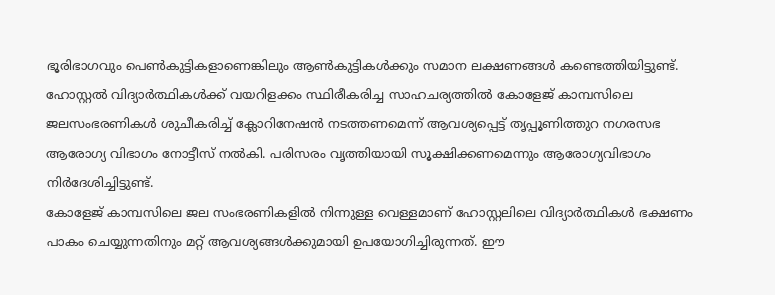ഭൂരിഭാഗവും പെൺകുട്ടികളാണെങ്കിലും ആൺകുട്ടികൾക്കും സമാന ലക്ഷണങ്ങൾ കണ്ടെത്തിയിട്ടുണ്ട്.
ഹോസ്റ്റൽ വിദ്യാർത്ഥികൾക്ക് വയറിളക്കം സ്ഥിരീകരിച്ച സാഹചര്യത്തിൽ കോളേജ് കാമ്പസിലെ ജലസംഭരണികൾ ശുചീകരിച്ച് ക്ലോറിനേഷൻ നടത്തണമെന്ന് ആവശ്യപ്പെട്ട് തൃപ്പൂണിത്തുറ നഗരസഭ ആരോഗ്യ വിഭാഗം നോട്ടീസ് നൽകി. പരിസരം വൃത്തിയായി സൂക്ഷിക്കണമെന്നും ആരോഗ്യവിഭാഗം നിർദേശിച്ചിട്ടുണ്ട്.
കോളേജ് കാമ്പസിലെ ജല സംഭരണികളിൽ നിന്നുള്ള വെള്ളമാണ് ഹോസ്റ്റലിലെ വിദ്യാർത്ഥികൾ ഭക്ഷണം പാകം ചെയ്യുന്നതിനും മറ്റ് ആവശ്യങ്ങൾക്കുമായി ഉപയോഗിച്ചിരുന്നത്. ഈ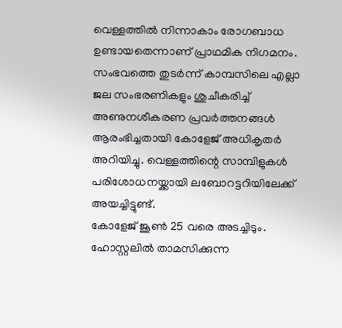വെള്ളത്തിൽ നിന്നാകാം രോഗബാധ ഉണ്ടായതെന്നാണ് പ്രാഥമിക നിഗമനം. സംഭവത്തെ തുടർന്ന് കാമ്പസിലെ എല്ലാ ജല സംഭരണികളും ശുചീകരിച്ച് അണുനശീകരണ പ്രവർത്തനങ്ങൾ ആരംഭിച്ചതായി കോളേജ് അധികൃതർ അറിയിച്ചു. വെള്ളത്തിന്റെ സാമ്പിളുകൾ പരിശോധനയ്ക്കായി ലബോറട്ടറിയിലേക്ക് അയച്ചിട്ടുണ്ട്.
കോളേജ് ജൂൺ 25 വരെ അടച്ചിടും. ഹോസ്റ്റലിൽ താമസിക്കുന്ന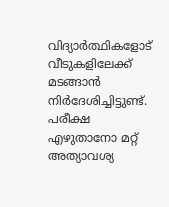വിദ്യാർത്ഥികളോട് വീടുകളിലേക്ക് മടങ്ങാൻ നിർദേശിച്ചിട്ടുണ്ട്. പരീക്ഷ എഴുതാനോ മറ്റ് അത്യാവശ്യ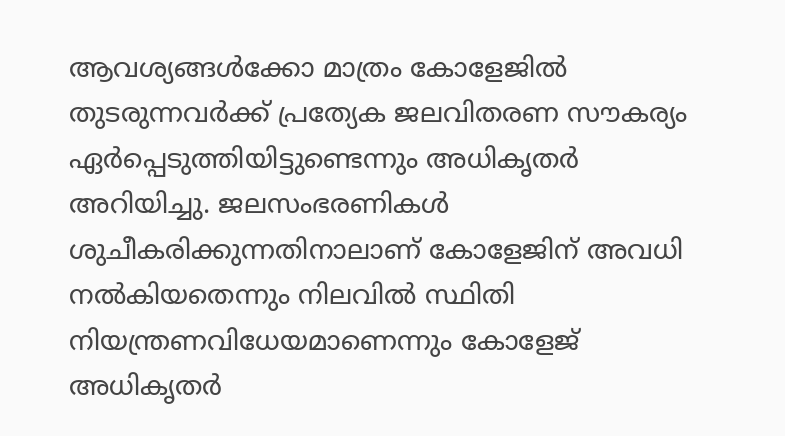ആവശ്യങ്ങൾക്കോ മാത്രം കോളേജിൽ തുടരുന്നവർക്ക് പ്രത്യേക ജലവിതരണ സൗകര്യം ഏർപ്പെടുത്തിയിട്ടുണ്ടെന്നും അധികൃതർ അറിയിച്ചു. ജലസംഭരണികൾ ശുചീകരിക്കുന്നതിനാലാണ് കോളേജിന് അവധി നൽകിയതെന്നും നിലവിൽ സ്ഥിതി നിയന്ത്രണവിധേയമാണെന്നും കോളേജ് അധികൃതർ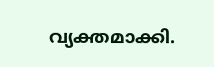വ്യക്തമാക്കി.